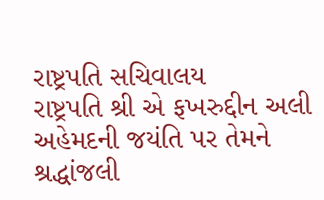રાષ્ટ્રપતિ સચિવાલય
રાષ્ટ્રપતિ શ્રી એ ફખરુદ્દીન અલી અહેમદની જયંતિ પર તેમને શ્રદ્ધાંજલી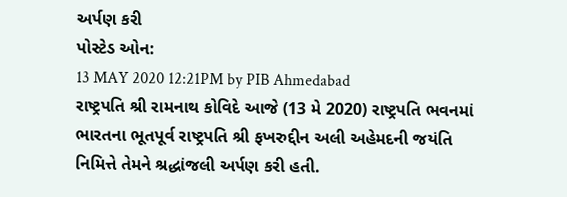અર્પણ કરી
પોસ્ટેડ ઓન:
13 MAY 2020 12:21PM by PIB Ahmedabad
રાષ્ટ્રપતિ શ્રી રામનાથ કોવિદે આજે (13 મે 2020) રાષ્ટ્રપતિ ભવનમાં ભારતના ભૂતપૂર્વ રાષ્ટ્રપતિ શ્રી ફખરુદ્દીન અલી અહેમદની જયંતિ નિમિત્તે તેમને શ્રદ્ધાંજલી અર્પણ કરી હતી.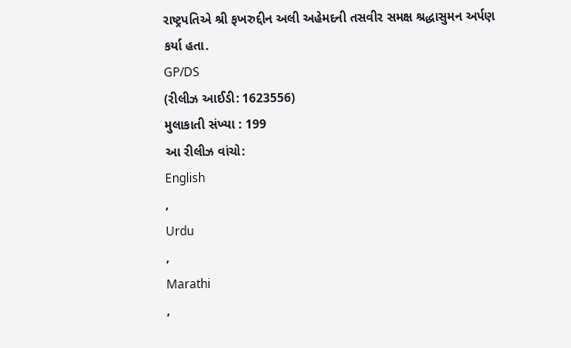રાષ્ટ્રપતિએ શ્રી ફખરુદ્દીન અલી અહેમદની તસવીર સમક્ષ શ્રદ્ધાસુમન અર્પણ કર્યા હતા.
GP/DS
(રીલીઝ આઈડી: 1623556)
મુલાકાતી સંખ્યા : 199
આ રીલીઝ વાંચો:
English
,
Urdu
,
Marathi
,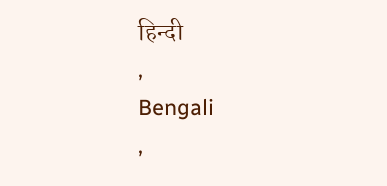हिन्दी
,
Bengali
,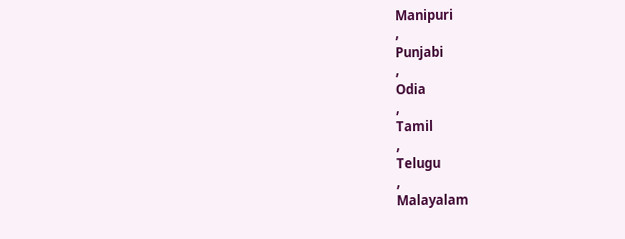Manipuri
,
Punjabi
,
Odia
,
Tamil
,
Telugu
,
Malayalam